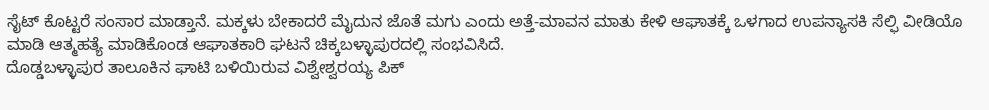ಸೈಟ್ ಕೊಟ್ಟರೆ ಸಂಸಾರ ಮಾಡ್ತಾನೆ. ಮಕ್ಕಳು ಬೇಕಾದರೆ ಮೈದುನ ಜೊತೆ ಮಗು ಎಂದು ಅತ್ತೆ-ಮಾವನ ಮಾತು ಕೇಳಿ ಆಘಾತಕ್ಕೆ ಒಳಗಾದ ಉಪನ್ಯಾಸಕಿ ಸೆಲ್ಫಿ ವೀಡಿಯೊ ಮಾಡಿ ಆತ್ಮಹತ್ಯೆ ಮಾಡಿಕೊಂಡ ಆಘಾತಕಾರಿ ಘಟನೆ ಚಿಕ್ಕಬಳ್ಳಾಪುರದಲ್ಲಿ ಸಂಭವಿಸಿದೆ.
ದೊಡ್ಡಬಳ್ಳಾಪುರ ತಾಲೂಕಿನ ಘಾಟಿ ಬಳಿಯಿರುವ ವಿಶ್ವೇಶ್ವರಯ್ಯ ಪಿಕ್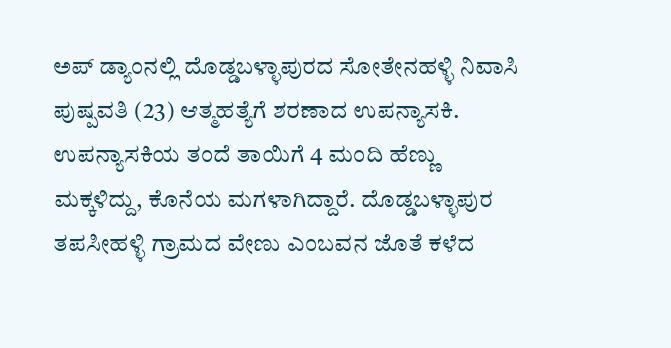ಅಪ್ ಡ್ಯಾಂನಲ್ಲಿ ದೊಡ್ಡಬಳ್ಳಾಪುರದ ಸೋತೇನಹಳ್ಳಿ ನಿವಾಸಿ ಪುಷ್ಪವತಿ (23) ಆತ್ಮಹತ್ಯೆಗೆ ಶರಣಾದ ಉಪನ್ಯಾಸಕಿ.
ಉಪನ್ಯಾಸಕಿಯ ತಂದೆ ತಾಯಿಗೆ 4 ಮಂದಿ ಹೆಣ್ಣು ಮಕ್ಕಳಿದ್ದು, ಕೊನೆಯ ಮಗಳಾಗಿದ್ದಾರೆ. ದೊಡ್ಡಬಳ್ಳಾಪುರ ತಪಸೀಹಳ್ಳಿ ಗ್ರಾಮದ ವೇಣು ಎಂಬವನ ಜೊತೆ ಕಳೆದ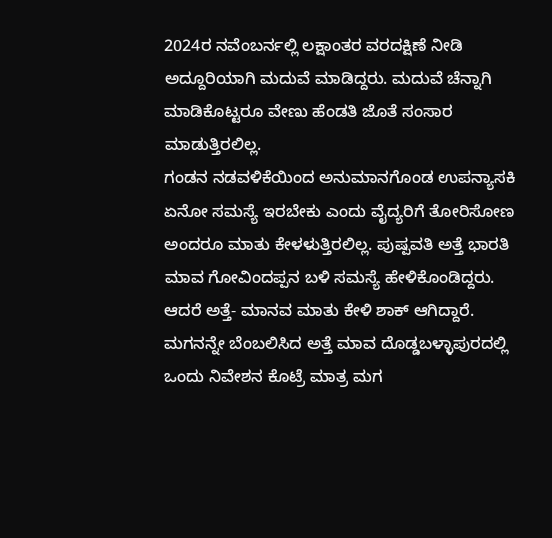2024ರ ನವೆಂಬರ್ನಲ್ಲಿ ಲಕ್ಷಾಂತರ ವರದಕ್ಷಿಣೆ ನೀಡಿ ಅದ್ದೂರಿಯಾಗಿ ಮದುವೆ ಮಾಡಿದ್ದರು. ಮದುವೆ ಚೆನ್ನಾಗಿ ಮಾಡಿಕೊಟ್ಟರೂ ವೇಣು ಹೆಂಡತಿ ಜೊತೆ ಸಂಸಾರ ಮಾಡುತ್ತಿರಲಿಲ್ಲ.
ಗಂಡನ ನಡವಳಿಕೆಯಿಂದ ಅನುಮಾನಗೊಂಡ ಉಪನ್ಯಾಸಕಿ ಏನೋ ಸಮಸ್ಯೆ ಇರಬೇಕು ಎಂದು ವೈದ್ಯರಿಗೆ ತೋರಿಸೋಣ ಅಂದರೂ ಮಾತು ಕೇಳಳುತ್ತಿರಲಿಲ್ಲ. ಪುಷ್ಪವತಿ ಅತ್ತೆ ಭಾರತಿ ಮಾವ ಗೋವಿಂದಪ್ಪನ ಬಳಿ ಸಮಸ್ಯೆ ಹೇಳಿಕೊಂಡಿದ್ದರು. ಆದರೆ ಅತ್ತೆ- ಮಾನವ ಮಾತು ಕೇಳಿ ಶಾಕ್ ಆಗಿದ್ದಾರೆ. ಮಗನನ್ನೇ ಬೆಂಬಲಿಸಿದ ಅತ್ತೆ ಮಾವ ದೊಡ್ಡಬಳ್ಳಾಪುರದಲ್ಲಿ ಒಂದು ನಿವೇಶನ ಕೊಟ್ರೆ ಮಾತ್ರ ಮಗ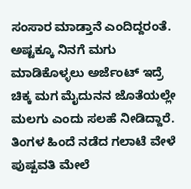ಸಂಸಾರ ಮಾಡ್ತಾನೆ ಎಂದಿದ್ದರಂತೆ. ಅಷ್ಟಕ್ಕೂ ನಿನಗೆ ಮಗು ಮಾಡಿಕೊಳ್ಳಲು ಅರ್ಜೆಂಟ್ ಇದ್ರೆ ಚಿಕ್ಕ ಮಗ ಮೈದುನನ ಜೊತೆಯಲ್ಲೇ ಮಲಗು ಎಂದು ಸಲಹೆ ನೀಡಿದ್ದಾರೆ.
ತಿಂಗಳ ಹಿಂದೆ ನಡೆದ ಗಲಾಟೆ ವೇಳೆ ಪುಷ್ಪವತಿ ಮೇಲೆ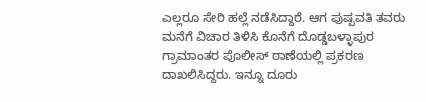ಎಲ್ಲರೂ ಸೇರಿ ಹಲ್ಲೆ ನಡೆಸಿದ್ದಾರೆ. ಆಗ ಪುಷ್ಪವತಿ ತವರು ಮನೆಗೆ ವಿಚಾರ ತಿಳಿಸಿ ಕೊನೆಗೆ ದೊಡ್ಡಬಳ್ಳಾಪುರ ಗ್ರಾಮಾಂತರ ಪೊಲೀಸ್ ಠಾಣೆಯಲ್ಲಿ ಪ್ರಕರಣ ದಾಖಲಿಸಿದ್ದರು. ಇನ್ನೂ ದೂರು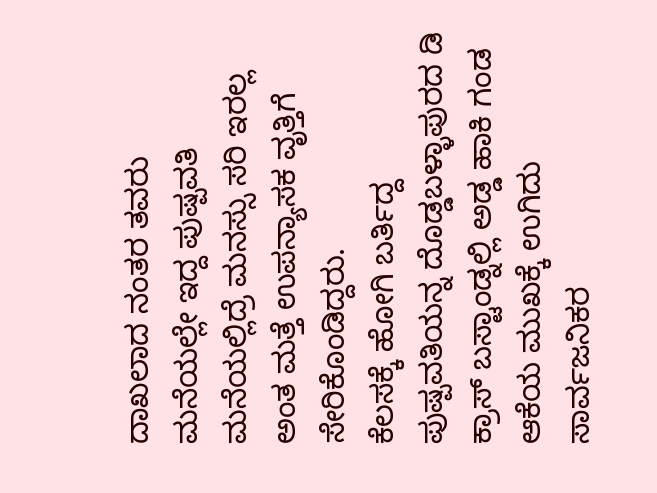ದಾಖಲಾದ ನಂತರ ತವರು ಮನೆಯಲ್ಲೇ ಇದ್ದ ಪುಷ್ಪವತಿ ಮನೆಯಲ್ಲಿದ್ರೆ ಮನಸ್ಸು ಸರಿ ಇರಲ್ಲ ಅಂತ ಮತ್ತೆ ಉಪನ್ಯಾಸಕ ವೃತ್ತಿಗೆ ಸೇರಿಕೊಂಡಿದ್ದರು.
ಕೆಲಸಕ್ಕೆ ಹೋಗಿ ಬರ್ತಿದ್ದ ಪುಷ್ಪವತಿಯನ್ನ ದೊಡ್ಡಬಳ್ಳಾಪುರದ ಡಿ ಕ್ರಾಸ್ ಬಸ್ಟಾಂಡ್ನಲ್ಲಿ ಅಡ್ಡ ಹಾಕಿ ಗಂಡ ಆಕೆಯ ಮುಖಕ್ಕೆ ಉಗಿದು ಸಾರ್ವಜನಿಕರ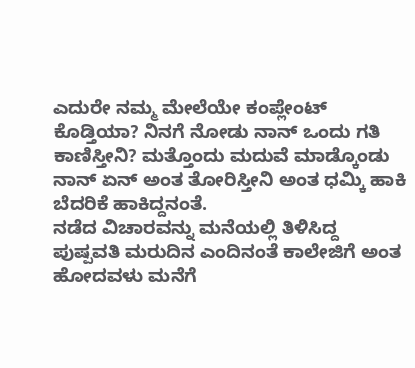ಎದುರೇ ನಮ್ಮ ಮೇಲೆಯೇ ಕಂಪ್ಲೇಂಟ್ ಕೊಡ್ತಿಯಾ? ನಿನಗೆ ನೋಡು ನಾನ್ ಒಂದು ಗತಿ ಕಾಣಿಸ್ತೀನಿ? ಮತ್ತೊಂದು ಮದುವೆ ಮಾಡ್ಕೊಂಡು ನಾನ್ ಏನ್ ಅಂತ ತೋರಿಸ್ತೀನಿ ಅಂತ ಧಮ್ಕಿ ಹಾಕಿ ಬೆದರಿಕೆ ಹಾಕಿದ್ದನಂತೆ.
ನಡೆದ ವಿಚಾರವನ್ನು ಮನೆಯಲ್ಲಿ ತಿಳಿಸಿದ್ದ ಪುಷ್ಪವತಿ ಮರುದಿನ ಎಂದಿನಂತೆ ಕಾಲೇಜಿಗೆ ಅಂತ ಹೋದವಳು ಮನೆಗೆ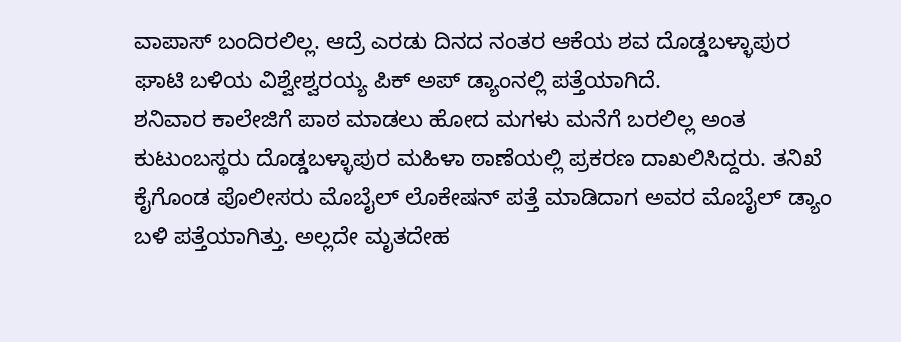ವಾಪಾಸ್ ಬಂದಿರಲಿಲ್ಲ. ಆದ್ರೆ ಎರಡು ದಿನದ ನಂತರ ಆಕೆಯ ಶವ ದೊಡ್ಡಬಳ್ಳಾಪುರ ಘಾಟಿ ಬಳಿಯ ವಿಶ್ವೇಶ್ವರಯ್ಯ ಪಿಕ್ ಅಪ್ ಡ್ಯಾಂನಲ್ಲಿ ಪತ್ತೆಯಾಗಿದೆ.
ಶನಿವಾರ ಕಾಲೇಜಿಗೆ ಪಾಠ ಮಾಡಲು ಹೋದ ಮಗಳು ಮನೆಗೆ ಬರಲಿಲ್ಲ ಅಂತ ಕುಟುಂಬಸ್ಥರು ದೊಡ್ಡಬಳ್ಳಾಪುರ ಮಹಿಳಾ ಠಾಣೆಯಲ್ಲಿ ಪ್ರಕರಣ ದಾಖಲಿಸಿದ್ದರು. ತನಿಖೆ ಕೈಗೊಂಡ ಪೊಲೀಸರು ಮೊಬೈಲ್ ಲೊಕೇಷನ್ ಪತ್ತೆ ಮಾಡಿದಾಗ ಅವರ ಮೊಬೈಲ್ ಡ್ಯಾಂ ಬಳಿ ಪತ್ತೆಯಾಗಿತ್ತು. ಅಲ್ಲದೇ ಮೃತದೇಹ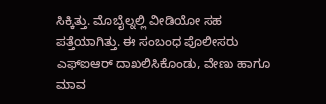ಸಿಕ್ಕಿತ್ತು. ಮೊಬೈಲ್ನಲ್ಲಿ ವೀಡಿಯೋ ಸಹ ಪತ್ತೆಯಾಗಿತ್ತು. ಈ ಸಂಬಂಧ ಪೊಲೀಸರು ಎಫ್ಐಆರ್ ದಾಖಲಿಸಿಕೊಂಡು, ವೇಣು ಹಾಗೂ ಮಾವ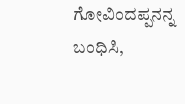ಗೋವಿಂದಪ್ಪನನ್ನ ಬಂಧಿಸಿ,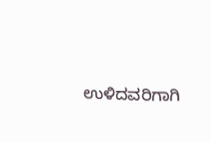ಉಳಿದವರಿಗಾಗಿ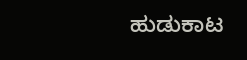ಹುಡುಕಾಟ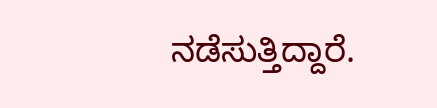ನಡೆಸುತ್ತಿದ್ದಾರೆ.